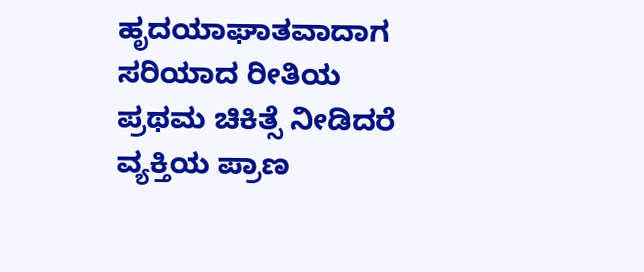ಹೃದಯಾಘಾತವಾದಾಗ ಸರಿಯಾದ ರೀತಿಯ ಪ್ರಥಮ ಚಿಕಿತ್ಸೆ ನೀಡಿದರೆ ವ್ಯಕ್ತಿಯ ಪ್ರಾಣ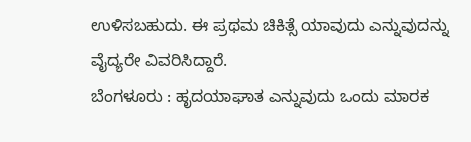ಉಳಿಸಬಹುದು. ಈ ಪ್ರಥಮ ಚಿಕಿತ್ಸೆ ಯಾವುದು ಎನ್ನುವುದನ್ನು ವೈದ್ಯರೇ ವಿವರಿಸಿದ್ದಾರೆ.
ಬೆಂಗಳೂರು : ಹೃದಯಾಘಾತ ಎನ್ನುವುದು ಒಂದು ಮಾರಕ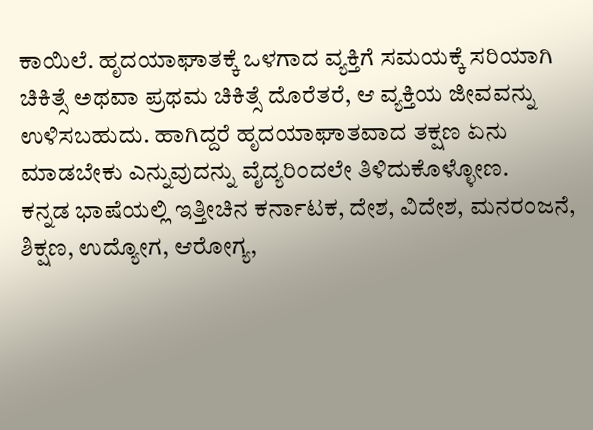ಕಾಯಿಲೆ. ಹೃದಯಾಘಾತಕ್ಕೆ ಒಳಗಾದ ವ್ಯಕ್ತಿಗೆ ಸಮಯಕ್ಕೆ ಸರಿಯಾಗಿ ಚಿಕಿತ್ಸೆ ಅಥವಾ ಪ್ರಥಮ ಚಿಕಿತ್ಸೆ ದೊರೆತರೆ, ಆ ವ್ಯಕ್ತಿಯ ಜೀವವನ್ನು ಉಳಿಸಬಹುದು. ಹಾಗಿದ್ದರೆ ಹೃದಯಾಘಾತವಾದ ತಕ್ಷಣ ಏನು ಮಾಡಬೇಕು ಎನ್ನುವುದನ್ನು ವೈದ್ಯರಿಂದಲೇ ತಿಳಿದುಕೊಳ್ಳೋಣ.
ಕನ್ನಡ ಭಾಷೆಯಲ್ಲಿ ಇತ್ತೀಚಿನ ಕರ್ನಾಟಕ, ದೇಶ, ವಿದೇಶ, ಮನರಂಜನೆ, ಶಿಕ್ಷಣ, ಉದ್ಯೋಗ, ಆರೋಗ್ಯ,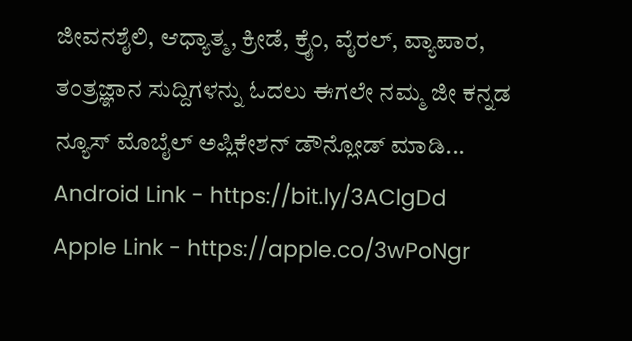ಜೀವನಶೈಲಿ, ಆಧ್ಯಾತ್ಮ, ಕ್ರೀಡೆ, ಕ್ರೈಂ, ವೈರಲ್, ವ್ಯಾಪಾರ, ತಂತ್ರಜ್ಞಾನ ಸುದ್ದಿಗಳನ್ನು ಓದಲು ಈಗಲೇ ನಮ್ಮ ಜೀ ಕನ್ನಡ ನ್ಯೂಸ್ ಮೊಬೈಲ್ ಅಪ್ಲಿಕೇಶನ್ ಡೌನ್ಲೋಡ್ ಮಾಡಿ...
Android Link - https://bit.ly/3AClgDd
Apple Link - https://apple.co/3wPoNgr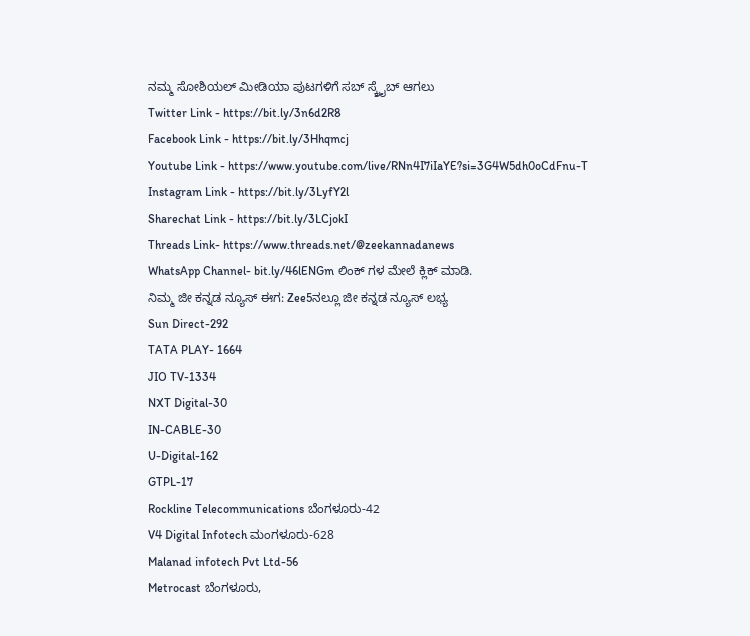ನಮ್ಮ ಸೋಶಿಯಲ್ ಮೀಡಿಯಾ ಪುಟಗಳಿಗೆ ಸಬ್ ಸ್ಕ್ರೈಬ್ ಆಗಲು
Twitter Link - https://bit.ly/3n6d2R8
Facebook Link - https://bit.ly/3Hhqmcj
Youtube Link - https://www.youtube.com/live/RNn4I7iIaYE?si=3G4W5dh0oCdFnu-T
Instagram Link - https://bit.ly/3LyfY2l
Sharechat Link - https://bit.ly/3LCjokI
Threads Link- https://www.threads.net/@zeekannadanews
WhatsApp Channel- bit.ly/46lENGm ಲಿಂಕ್ ಗಳ ಮೇಲೆ ಕ್ಲಿಕ್ ಮಾಡಿ.
ನಿಮ್ಮ ಜೀ ಕನ್ನಡ ನ್ಯೂಸ್ ಈಗ: Zee5ನಲ್ಲೂ ಜೀ ಕನ್ನಡ ನ್ಯೂಸ್ ಲಭ್ಯ
Sun Direct-292
TATA PLAY- 1664
JIO TV-1334
NXT Digital-30
IN-CABLE-30
U-Digital-162
GTPL-17
Rockline Telecommunications ಬೆಂಗಳೂರು-42
V4 Digital Infotech ಮಂಗಳೂರು-628
Malanad infotech Pvt Ltd-56
Metrocast ಬೆಂಗಳೂರು,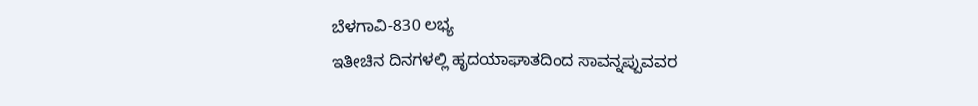ಬೆಳಗಾವಿ-830 ಲಭ್ಯ
ಇತೀಚಿನ ದಿನಗಳಲ್ಲಿ ಹೃದಯಾಘಾತದಿಂದ ಸಾವನ್ನಪ್ಪುವವರ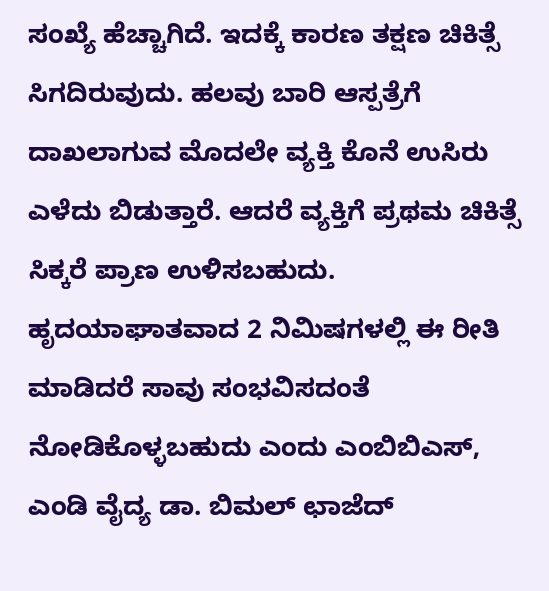ಸಂಖ್ಯೆ ಹೆಚ್ಚಾಗಿದೆ. ಇದಕ್ಕೆ ಕಾರಣ ತಕ್ಷಣ ಚಿಕಿತ್ಸೆ ಸಿಗದಿರುವುದು. ಹಲವು ಬಾರಿ ಆಸ್ಪತ್ರೆಗೆ ದಾಖಲಾಗುವ ಮೊದಲೇ ವ್ಯಕ್ತಿ ಕೊನೆ ಉಸಿರು ಎಳೆದು ಬಿಡುತ್ತಾರೆ. ಆದರೆ ವ್ಯಕ್ತಿಗೆ ಪ್ರಥಮ ಚಿಕಿತ್ಸೆ ಸಿಕ್ಕರೆ ಪ್ರಾಣ ಉಳಿಸಬಹುದು.
ಹೃದಯಾಘಾತವಾದ 2 ನಿಮಿಷಗಳಲ್ಲಿ ಈ ರೀತಿ ಮಾಡಿದರೆ ಸಾವು ಸಂಭವಿಸದಂತೆ ನೋಡಿಕೊಳ್ಳಬಹುದು ಎಂದು ಎಂಬಿಬಿಎಸ್, ಎಂಡಿ ವೈದ್ಯ ಡಾ. ಬಿಮಲ್ ಛಾಜೆದ್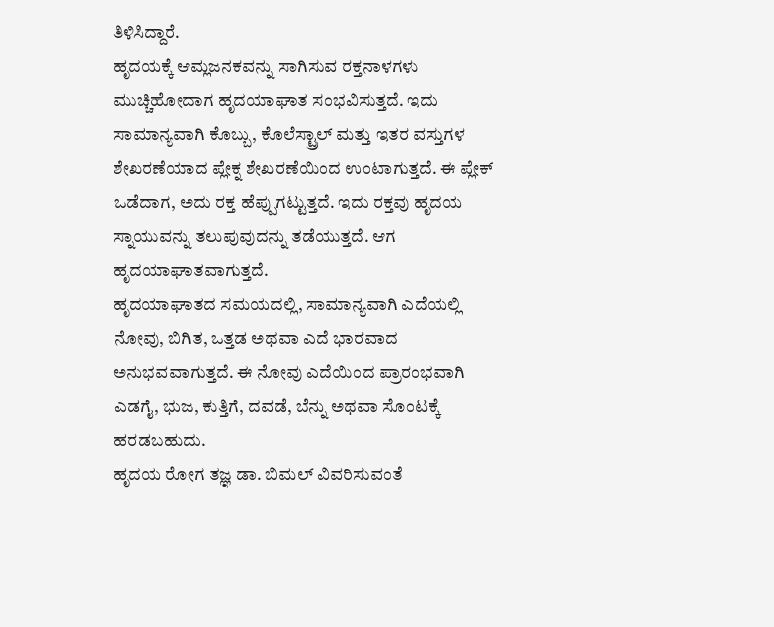ತಿಳಿಸಿದ್ದಾರೆ.
ಹೃದಯಕ್ಕೆ ಆಮ್ಲಜನಕವನ್ನು ಸಾಗಿಸುವ ರಕ್ತನಾಳಗಳು ಮುಚ್ಚಿಹೋದಾಗ ಹೃದಯಾಘಾತ ಸಂಭವಿಸುತ್ತದೆ. ಇದು ಸಾಮಾನ್ಯವಾಗಿ ಕೊಬ್ಬು, ಕೊಲೆಸ್ಟ್ರಾಲ್ ಮತ್ತು ಇತರ ವಸ್ತುಗಳ ಶೇಖರಣೆಯಾದ ಪ್ಲೇಕ್ನ ಶೇಖರಣೆಯಿಂದ ಉಂಟಾಗುತ್ತದೆ. ಈ ಪ್ಲೇಕ್ ಒಡೆದಾಗ, ಅದು ರಕ್ತ ಹೆಪ್ಪುಗಟ್ಟುತ್ತದೆ. ಇದು ರಕ್ತವು ಹೃದಯ ಸ್ನಾಯುವನ್ನು ತಲುಪುವುದನ್ನು ತಡೆಯುತ್ತದೆ. ಆಗ ಹೃದಯಾಘಾತವಾಗುತ್ತದೆ.
ಹೃದಯಾಘಾತದ ಸಮಯದಲ್ಲಿ, ಸಾಮಾನ್ಯವಾಗಿ ಎದೆಯಲ್ಲಿ ನೋವು, ಬಿಗಿತ, ಒತ್ತಡ ಅಥವಾ ಎದೆ ಭಾರವಾದ ಅನುಭವವಾಗುತ್ತದೆ. ಈ ನೋವು ಎದೆಯಿಂದ ಪ್ರಾರಂಭವಾಗಿ ಎಡಗೈ, ಭುಜ, ಕುತ್ತಿಗೆ, ದವಡೆ, ಬೆನ್ನು ಅಥವಾ ಸೊಂಟಕ್ಕೆ ಹರಡಬಹುದು.
ಹೃದಯ ರೋಗ ತಜ್ಞ ಡಾ. ಬಿಮಲ್ ವಿವರಿಸುವಂತೆ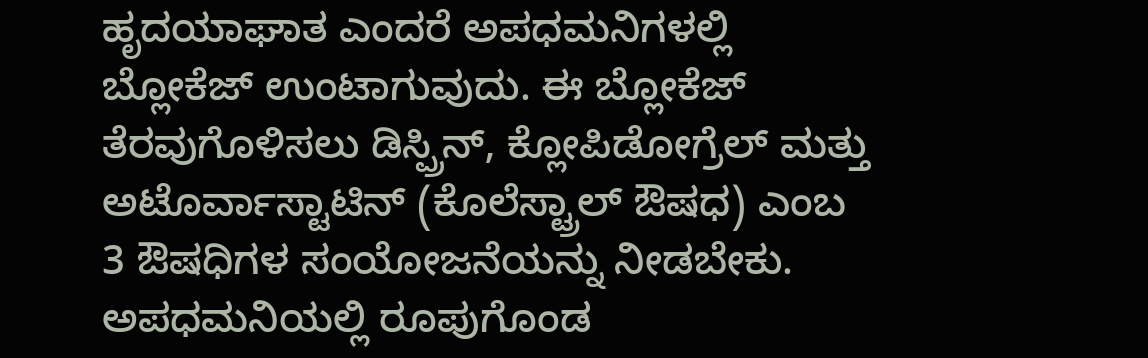ಹೃದಯಾಘಾತ ಎಂದರೆ ಅಪಧಮನಿಗಳಲ್ಲಿ ಬ್ಲೋಕೆಜ್ ಉಂಟಾಗುವುದು. ಈ ಬ್ಲೋಕೆಜ್ ತೆರವುಗೊಳಿಸಲು ಡಿಸ್ಪ್ರಿನ್, ಕ್ಲೋಪಿಡೋಗ್ರೆಲ್ ಮತ್ತು ಅಟೊರ್ವಾಸ್ಟಾಟಿನ್ (ಕೊಲೆಸ್ಟ್ರಾಲ್ ಔಷಧ) ಎಂಬ 3 ಔಷಧಿಗಳ ಸಂಯೋಜನೆಯನ್ನು ನೀಡಬೇಕು.
ಅಪಧಮನಿಯಲ್ಲಿ ರೂಪುಗೊಂಡ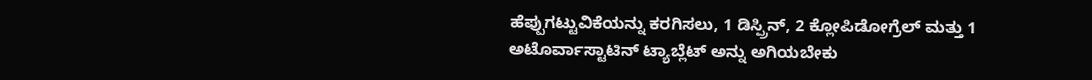ಹೆಪ್ಪುಗಟ್ಟುವಿಕೆಯನ್ನು ಕರಗಿಸಲು, 1 ಡಿಸ್ಪ್ರಿನ್, 2 ಕ್ಲೋಪಿಡೋಗ್ರೆಲ್ ಮತ್ತು 1 ಅಟೊರ್ವಾಸ್ಟಾಟಿನ್ ಟ್ಯಾಬ್ಲೆಟ್ ಅನ್ನು ಅಗಿಯಬೇಕು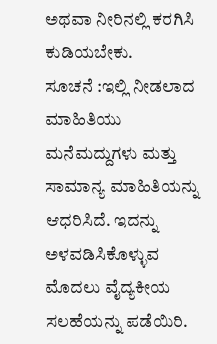ಅಥವಾ ನೀರಿನಲ್ಲಿ ಕರಗಿಸಿ ಕುಡಿಯಬೇಕು.
ಸೂಚನೆ :ಇಲ್ಲಿ ನೀಡಲಾದ ಮಾಹಿತಿಯು ಮನೆಮದ್ದುಗಳು ಮತ್ತು ಸಾಮಾನ್ಯ ಮಾಹಿತಿಯನ್ನು ಆಧರಿಸಿದೆ. ಇದನ್ನು ಅಳವಡಿಸಿಕೊಳ್ಳುವ ಮೊದಲು ವೈದ್ಯಕೀಯ ಸಲಹೆಯನ್ನು ಪಡೆಯಿರಿ.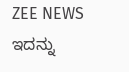ZEE NEWS ಇದನ್ನು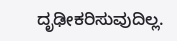ದೃಢೀಕರಿಸುವುದಿಲ್ಲ.